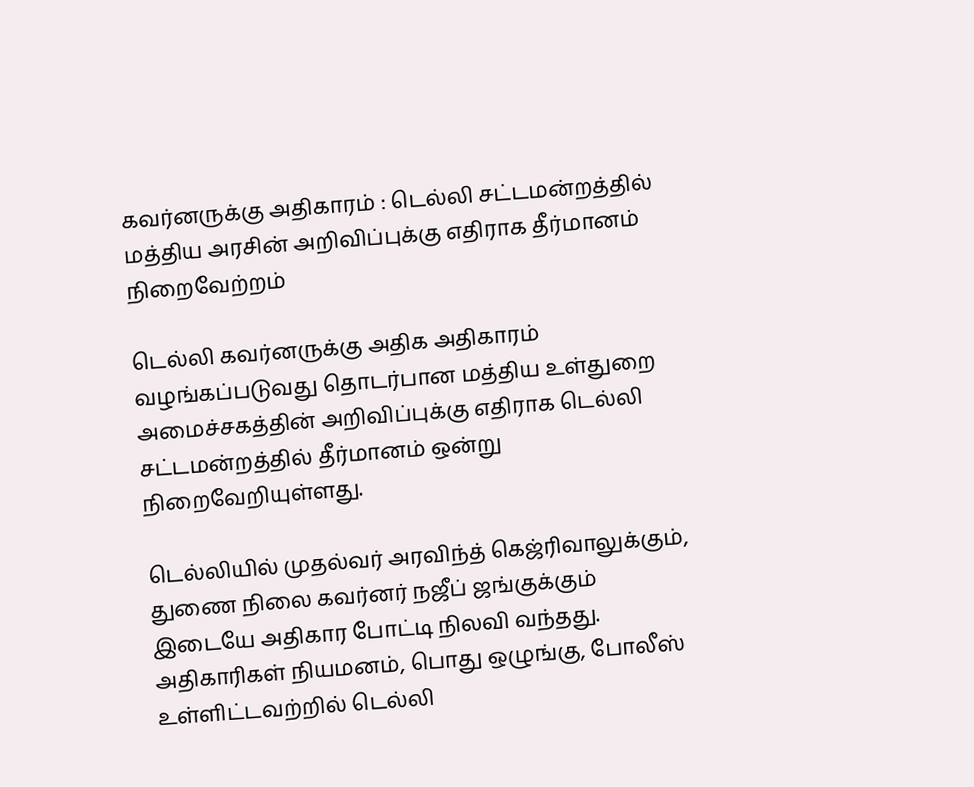கவர்னருக்கு அதிகாரம் : டெல்லி சட்டமன்றத்தில் மத்திய அரசின் அறிவிப்புக்கு எதிராக தீர்மானம் நிறைவேற்றம்

டெல்லி கவர்னருக்கு அதிக அதிகாரம் வழங்கப்படுவது தொடர்பான மத்திய உள்துறை அமைச்சகத்தின் அறிவிப்புக்கு எதிராக டெல்லி சட்டமன்றத்தில் தீர்மானம் ஒன்று நிறைவேறியுள்ளது.

டெல்லியில் முதல்வர் அரவிந்த் கெஜ்ரிவாலுக்கும், துணை நிலை கவர்னர் நஜீப் ஜங்குக்கும் இடையே அதிகார போட்டி நிலவி வந்தது. அதிகாரிகள் நியமனம், பொது ஒழுங்கு, போலீஸ் உள்ளிட்டவற்றில் டெல்லி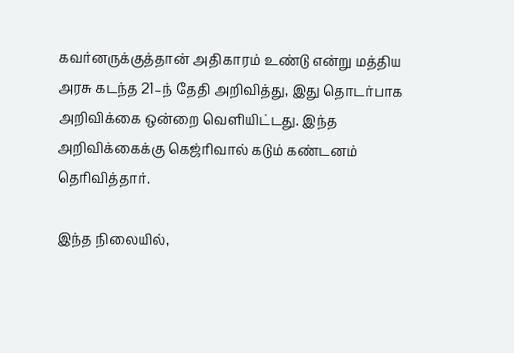கவர்னருக்குத்தான் அதிகாரம் உண்டு என்று மத்திய அரசு கடந்த 21–ந் தேதி அறிவித்து, இது தொடர்பாக அறிவிக்கை ஒன்றை வெளியிட்டது. இந்த அறிவிக்கைக்கு கெஜ்ரிவால் கடும் கண்டனம் தெரிவித்தார்.

இந்த நிலையில்,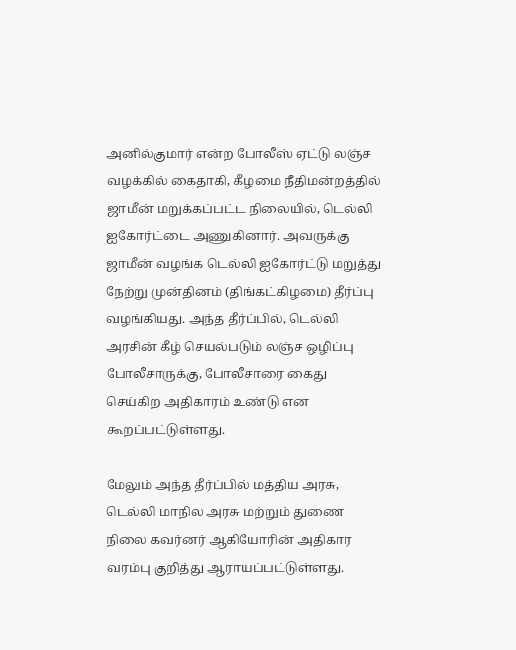அனில்குமார் என்ற போலீஸ் ஏட்டு லஞ்ச வழக்கில் கைதாகி, கீழமை நீதிமன்றத்தில் ஜாமீன் மறுக்கப்பட்ட நிலையில், டெல்லி ஐகோர்ட்டை அணுகினார். அவருக்கு ஜாமீன் வழங்க டெல்லி ஐகோர்ட்டு மறுத்து நேற்று முன்தினம் (திங்கட்கிழமை) தீர்ப்பு வழங்கியது. அந்த தீர்ப்பில், டெல்லி அரசின் கீழ் செயல்படும் லஞ்ச ஒழிப்பு போலீசாருக்கு, போலீசாரை கைது செய்கிற அதிகாரம் உண்டு என கூறப்பட்டுள்ளது.

மேலும் அந்த தீர்ப்பில் மத்திய அரசு, டெல்லி மாநில அரசு மற்றும் துணை நிலை கவர்னர் ஆகியோரின் அதிகார வரம்பு குறித்து ஆராயப்பட்டுள்ளது.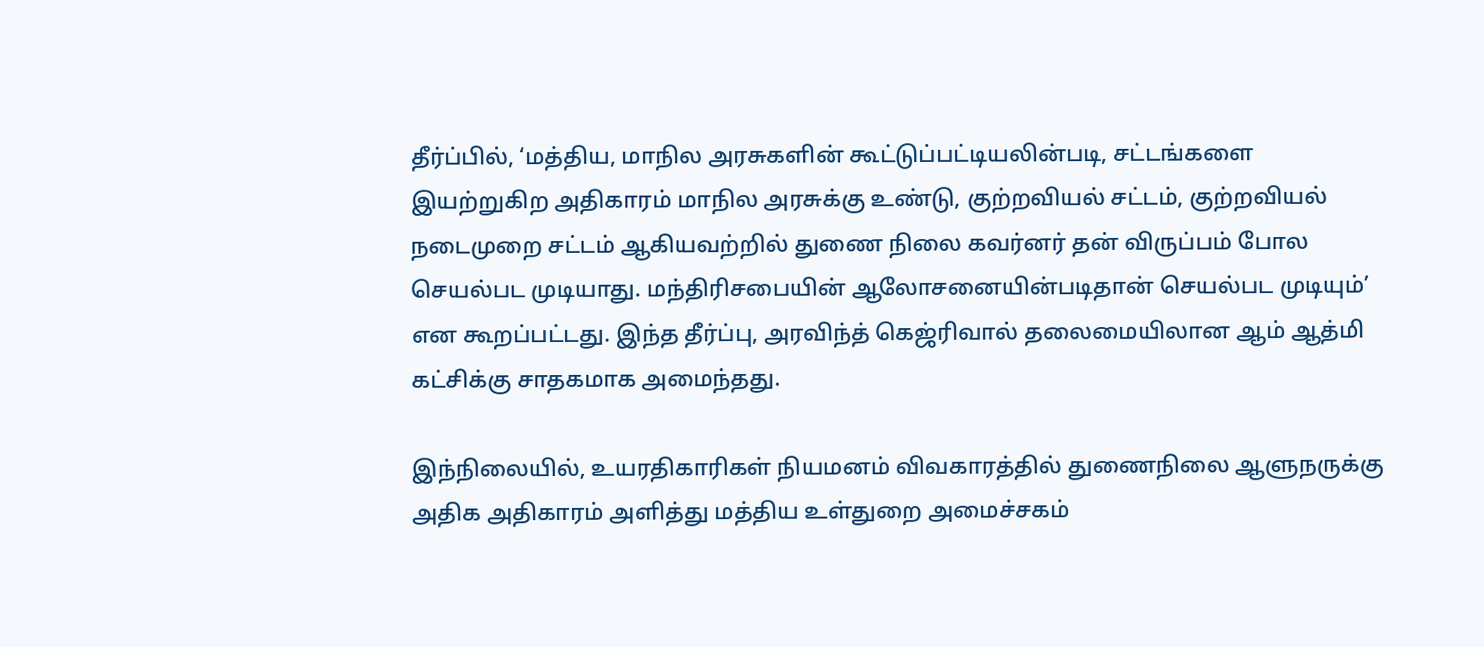தீர்ப்பில், ‘மத்திய, மாநில அரசுகளின் கூட்டுப்பட்டியலின்படி, சட்டங்களை இயற்றுகிற அதிகாரம் மாநில அரசுக்கு உண்டு, குற்றவியல் சட்டம், குற்றவியல் நடைமுறை சட்டம் ஆகியவற்றில் துணை நிலை கவர்னர் தன் விருப்பம் போல செயல்பட முடியாது. மந்திரிசபையின் ஆலோசனையின்படிதான் செயல்பட முடியும்’ என கூறப்பட்டது. இந்த தீர்ப்பு, அரவிந்த் கெஜ்ரிவால் தலைமையிலான ஆம் ஆத்மி கட்சிக்கு சாதகமாக அமைந்தது.

இந்நிலையில், உயரதிகாரிகள் நியமனம் விவகாரத்தில் துணைநிலை ஆளுநருக்கு அதிக அதிகாரம் அளித்து மத்திய உள்துறை அமைச்சகம்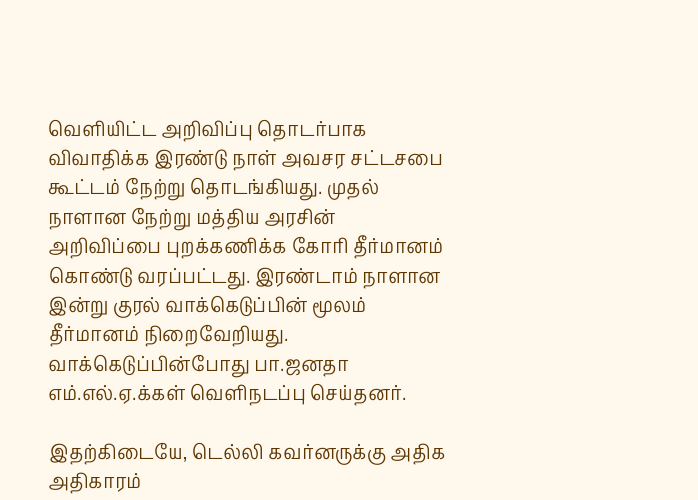வெளியிட்ட அறிவிப்பு தொடர்பாக விவாதிக்க இரண்டு நாள் அவசர சட்டசபை கூட்டம் நேற்று தொடங்கியது. முதல் நாளான நேற்று மத்திய அரசின் அறிவிப்பை புறக்கணிக்க கோரி தீர்மானம் கொண்டு வரப்பட்டது. இரண்டாம் நாளான இன்று குரல் வாக்கெடுப்பின் மூலம் தீர்மானம் நிறைவேறியது. வாக்கெடுப்பின்போது பா.ஜனதா எம்.எல்.ஏ.க்கள் வெளிநடப்பு செய்தனர்.

இதற்கிடையே, டெல்லி கவர்னருக்கு அதிக அதிகாரம்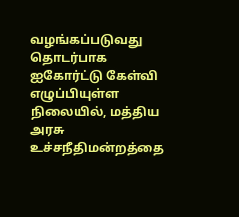வழங்கப்படுவது தொடர்பாக ஐகோர்ட்டு கேள்வி எழுப்பியுள்ள நிலையில், மத்திய அரசு உச்சநீதிமன்றத்தை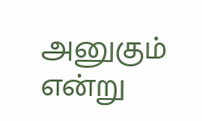அனுகும் என்று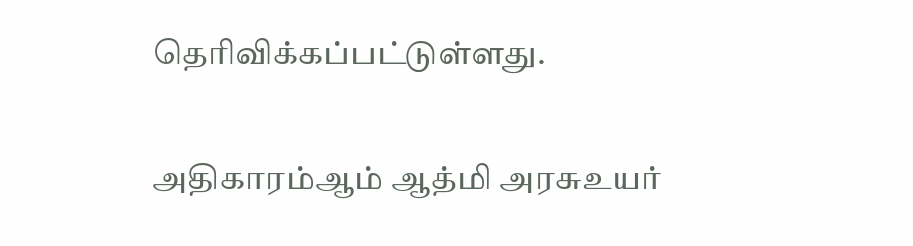தெரிவிக்கப்பட்டுள்ளது.

அதிகாரம்ஆம் ஆத்மி அரசுஉயர்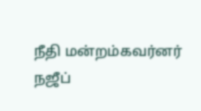நீதி மன்றம்கவர்னர் நஜீப்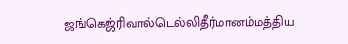ஜங்கெஜ்ரிவால்டெல்லிதீர்மானம்மத்திய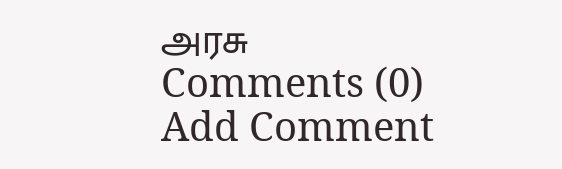அரசு
Comments (0)
Add Comment